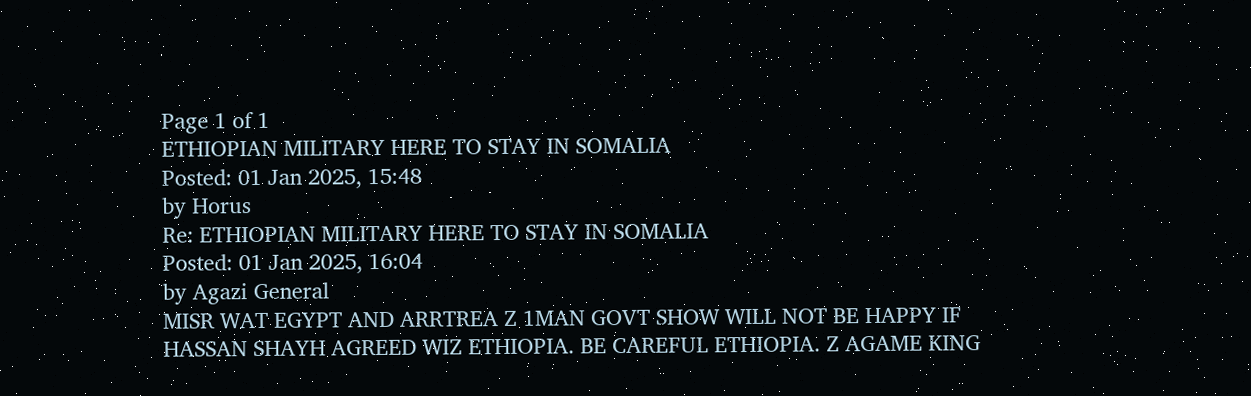Page 1 of 1
ETHIOPIAN MILITARY HERE TO STAY IN SOMALIA
Posted: 01 Jan 2025, 15:48
by Horus
Re: ETHIOPIAN MILITARY HERE TO STAY IN SOMALIA
Posted: 01 Jan 2025, 16:04
by Agazi General
MISR WAT EGYPT AND ARRTREA Z 1MAN GOVT SHOW WILL NOT BE HAPPY IF HASSAN SHAYH AGREED WIZ ETHIOPIA. BE CAREFUL ETHIOPIA. Z AGAME KING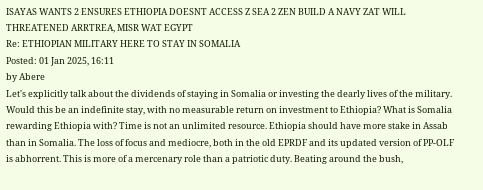ISAYAS WANTS 2 ENSURES ETHIOPIA DOESNT ACCESS Z SEA 2 ZEN BUILD A NAVY ZAT WILL THREATENED ARRTREA, MISR WAT EGYPT
Re: ETHIOPIAN MILITARY HERE TO STAY IN SOMALIA
Posted: 01 Jan 2025, 16:11
by Abere
Let's explicitly talk about the dividends of staying in Somalia or investing the dearly lives of the military. Would this be an indefinite stay, with no measurable return on investment to Ethiopia? What is Somalia rewarding Ethiopia with? Time is not an unlimited resource. Ethiopia should have more stake in Assab than in Somalia. The loss of focus and mediocre, both in the old EPRDF and its updated version of PP-OLF is abhorrent. This is more of a mercenary role than a patriotic duty. Beating around the bush,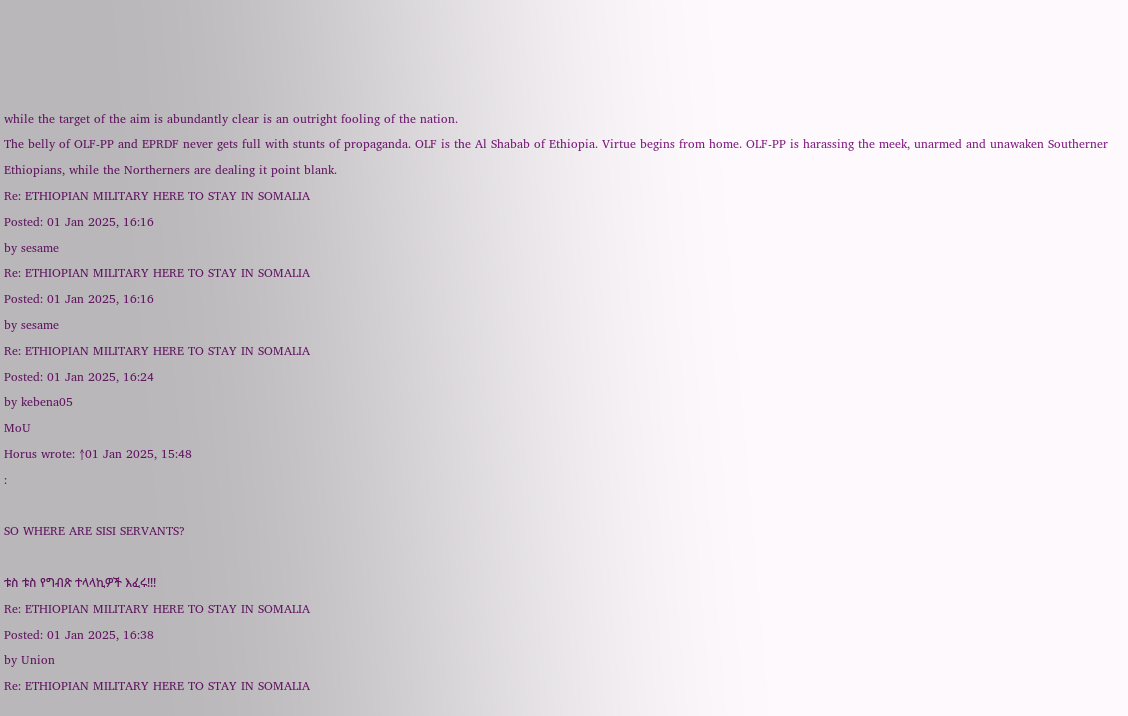while the target of the aim is abundantly clear is an outright fooling of the nation.
The belly of OLF-PP and EPRDF never gets full with stunts of propaganda. OLF is the Al Shabab of Ethiopia. Virtue begins from home. OLF-PP is harassing the meek, unarmed and unawaken Southerner Ethiopians, while the Northerners are dealing it point blank.
Re: ETHIOPIAN MILITARY HERE TO STAY IN SOMALIA
Posted: 01 Jan 2025, 16:16
by sesame
Re: ETHIOPIAN MILITARY HERE TO STAY IN SOMALIA
Posted: 01 Jan 2025, 16:16
by sesame
Re: ETHIOPIAN MILITARY HERE TO STAY IN SOMALIA
Posted: 01 Jan 2025, 16:24
by kebena05
MoU
Horus wrote: ↑01 Jan 2025, 15:48
:

SO WHERE ARE SISI SERVANTS?

ቱስ ቱስ የግብጽ ተላላኪዎች እፈሩ!!!
Re: ETHIOPIAN MILITARY HERE TO STAY IN SOMALIA
Posted: 01 Jan 2025, 16:38
by Union
Re: ETHIOPIAN MILITARY HERE TO STAY IN SOMALIA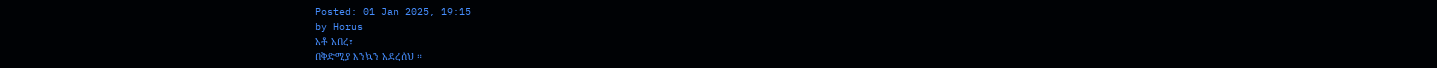Posted: 01 Jan 2025, 19:15
by Horus
አቶ አበረ፣
በቅድሚያ እንኳን አደረሰህ ።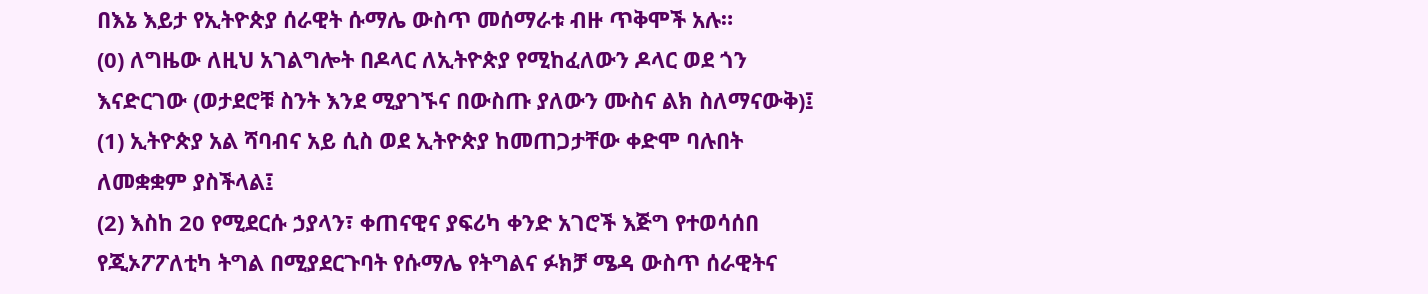በእኔ እይታ የኢትዮጵያ ሰራዊት ሱማሌ ውስጥ መሰማራቱ ብዙ ጥቅሞች አሉ።
(0) ለግዜው ለዚህ አገልግሎት በዶላር ለኢትዮጵያ የሚከፈለውን ዶላር ወደ ጎን እናድርገው (ወታደሮቹ ስንት እንደ ሚያገኙና በውስጡ ያለውን ሙስና ልክ ስለማናውቅ)፤
(1) ኢትዮጵያ አል ሻባብና አይ ሲስ ወደ ኢትዮጵያ ከመጠጋታቸው ቀድሞ ባሉበት ለመቋቋም ያስችላል፤
(2) እስከ 20 የሚደርሱ ኃያላን፣ ቀጠናዊና ያፍሪካ ቀንድ አገሮች እጅግ የተወሳሰበ የጂኦፖፖለቲካ ትግል በሚያደርጉባት የሱማሌ የትግልና ፉክቻ ሜዳ ውስጥ ሰራዊትና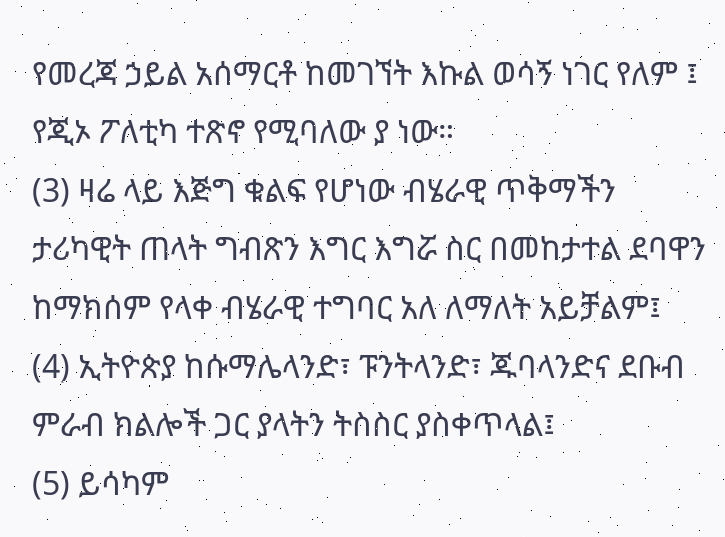የመረጃ ኃይል አሰማርቶ ከመገኘት እኩል ወሳኝ ነገር የለም ፤ የጂኦ ፖለቲካ ተጽኖ የሚባለው ያ ነው።
(3) ዛሬ ላይ እጅግ ቁልፍ የሆነው ብሄራዊ ጥቅማችን ታሪካዊት ጠላት ግብጽን እግር እግሯ ስር በመከታተል ደባዋን ከማክሰም የላቀ ብሄራዊ ተግባር አለ ለማለት አይቻልም፤
(4) ኢትዮጵያ ከሱማሌላንድ፣ ፑንትላንድ፣ ጁባላንድና ደቡብ ምራብ ክልሎች ጋር ያላትን ትስስር ያስቀጥላል፤
(5) ይሳካም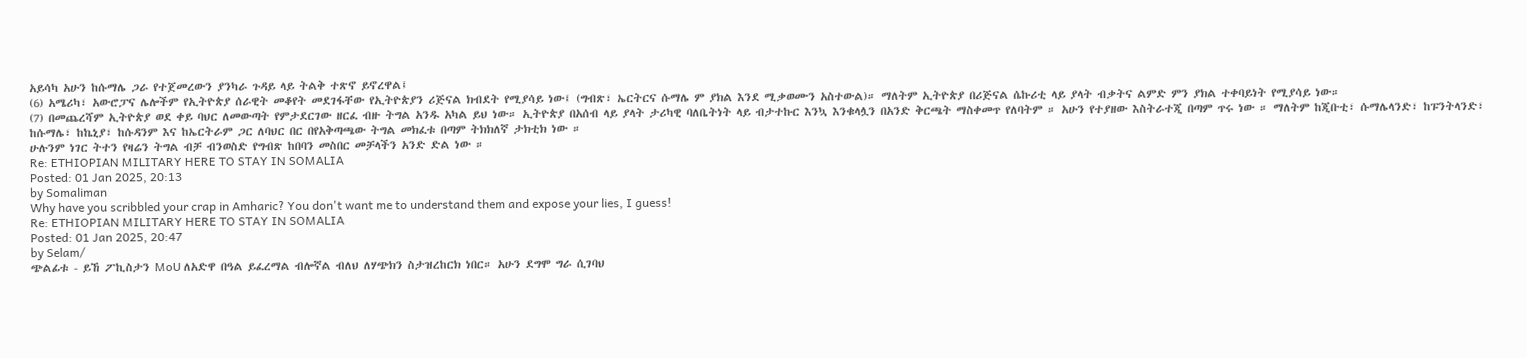አይሳካ አሁን ከሱማሌ ጋራ የተጀመረውን ያንካራ ጉዳይ ላይ ትልቅ ተጽኖ ይኖረዋል፤
(6) አሜሪካ፣ አውሮፓና ሌሎችም የኢትዮጵያ ሰራዊት መቆየት መደገፋቸው የኢትዮጵያን ሪጅናል ክብደት የሚያሳይ ነው፤ (ግብጽ፣ ኤርትርና ሱማሌ ም ያክል እንደ ሚቃወሙን አስተውል)። ማለትም ኢትዮጵያ በሪጅናል ሴኩሪቲ ላይ ያላት ብቃትና ልምድ ምን ያክል ተቀባይነት የሚያሳይ ነው።
(7) በመጨረሻም ኢትዮጵያ ወደ ቀይ ባህር ለመውጣት የምታደርገው ዘርፈ ብዙ ትግል አንዱ አካል ይህ ነው። ኢትዮጵያ በአሰብ ላይ ያላት ታሪካዊ ባለቤትነት ላይ ብታተኩር እንኳ እንቁላሏን በአንድ ቅርጫት ማስቀመጥ የለባትም ። አሁን የተያዘው እስትራተጂ በጣም ጥሩ ነው ። ማለትም ከጂቡቲ፣ ሱማሌላንድ፣ ከፑንትላንድ፣ ከሱማሌ፣ ከኬኒያ፣ ከሱዳንም እና ከኤርትራም ጋር ለባህር በር በየአቅጣጫው ትግል መክፈቱ በጣም ትክክለኛ ታክቲክ ነው ።
ሁሉንም ነገር ትተን የዛሬን ትግል ብቻ ብንወስድ የግብጽ ከበባን መስበር መቻላችን አንድ ድል ነው ።
Re: ETHIOPIAN MILITARY HERE TO STAY IN SOMALIA
Posted: 01 Jan 2025, 20:13
by Somaliman
Why have you scribbled your crap in Amharic? You don't want me to understand them and expose your lies, I guess!
Re: ETHIOPIAN MILITARY HERE TO STAY IN SOMALIA
Posted: 01 Jan 2025, 20:47
by Selam/
ጭልፊቱ - ይኸ ፖኪስታን MoU ለአድዋ በዓል ይፈረማል ብሎኛል ብለህ ለሃጭክን ስታዝረከርክ ነበር። አሁን ደግሞ ግራ ሲገባህ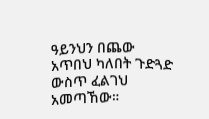ዓይንህን በጨው አጥበህ ካለበት ጉድጓድ ውስጥ ፈልገህ አመጣኸው።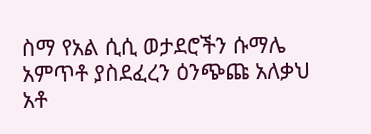ስማ የአል ሲሲ ወታደሮችን ሱማሌ አምጥቶ ያስደፈረን ዕንጭጩ አለቃህ አቶ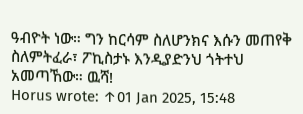ዓብዮት ነው። ግን ከርሳም ስለሆንክና እሱን መጠየቅ ስለምትፈራ፣ ፖኪስታኑ እንዲያድንህ ጎትተህ አመጣኸው። ዉሻ!
Horus wrote: ↑01 Jan 2025, 15:48